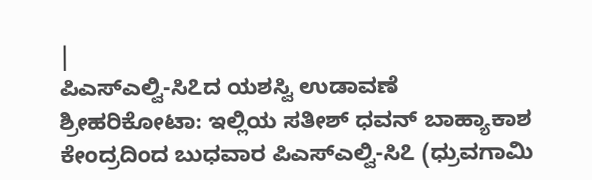|
ಪಿಎಸ್ಎಲ್ವಿ-ಸಿ೭ದ ಯಶಸ್ವಿ ಉಡಾವಣೆ
ಶ್ರೀಹರಿಕೋಟಾ: ಇಲ್ಲಿಯ ಸತೀಶ್ ಧವನ್ ಬಾಹ್ಯಾಕಾಶ
ಕೇಂದ್ರದಿಂದ ಬುಧವಾರ ಪಿಎಸ್ಎಲ್ವಿ-ಸಿ೭ (ಧ್ರುವಗಾಮಿ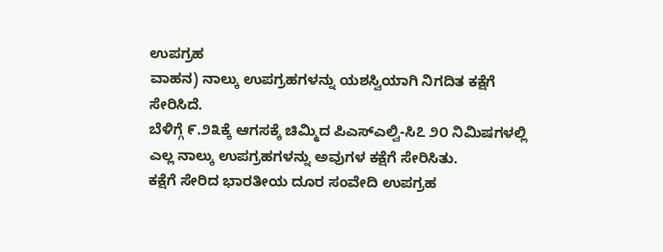ಉಪಗ್ರಹ
ವಾಹನ) ನಾಲ್ಕು ಉಪಗ್ರಹಗಳನ್ನು ಯಶಸ್ವಿಯಾಗಿ ನಿಗದಿತ ಕಕ್ಷೆಗೆ
ಸೇರಿಸಿದೆ.
ಬೆಳಿಗ್ಗೆ ೯.೨೩ಕ್ಕೆ ಆಗಸಕ್ಕೆ ಚಿಮ್ಮಿದ ಪಿಎಸ್ಎಲ್ವಿ-ಸಿ೭ ೨೦ ನಿಮಿಷಗಳಲ್ಲಿ
ಎಲ್ಲ ನಾಲ್ಕು ಉಪಗ್ರಹಗಳನ್ನು ಅವುಗಳ ಕಕ್ಷೆಗೆ ಸೇರಿಸಿತು.
ಕಕ್ಷೆಗೆ ಸೇರಿದ ಭಾರತೀಯ ದೂರ ಸಂವೇದಿ ಉಪಗ್ರಹ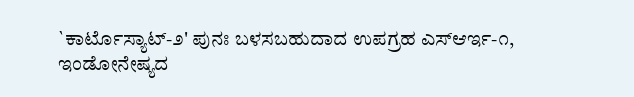`ಕಾರ್ಟೊಸ್ಯಾಟ್-೨' ಪುನಃ ಬಳಸಬಹುದಾದ ಉಪಗ್ರಹ ಎಸ್ಆರ್ಇ-೧,
ಇಂಡೋನೇಷ್ಯದ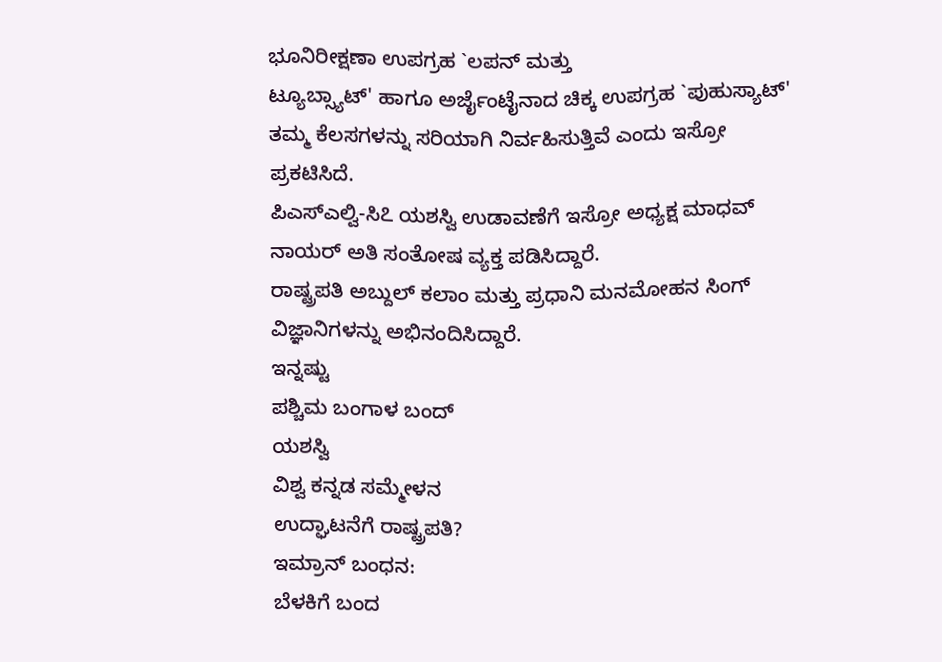ಭೂನಿರೀಕ್ಷಣಾ ಉಪಗ್ರಹ `ಲಪನ್ ಮತ್ತು
ಟ್ಯೂಬ್ಸ್ಯಾಟ್' ಹಾಗೂ ಅರ್ಜೈಂಟೈನಾದ ಚಿಕ್ಕ ಉಪಗ್ರಹ `ಪುಹುಸ್ಯಾಟ್'
ತಮ್ಮ ಕೆಲಸಗಳನ್ನು ಸರಿಯಾಗಿ ನಿರ್ವಹಿಸುತ್ತಿವೆ ಎಂದು ಇಸ್ರೋ
ಪ್ರಕಟಿಸಿದೆ.
ಪಿಎಸ್ಎಲ್ವಿ-ಸಿ೭ ಯಶಸ್ವಿ ಉಡಾವಣೆಗೆ ಇಸ್ರೋ ಅಧ್ಯಕ್ಷ ಮಾಧವ್
ನಾಯರ್ ಅತಿ ಸಂತೋಷ ವ್ಯಕ್ತ ಪಡಿಸಿದ್ದಾರೆ.
ರಾಷ್ಟ್ರಪತಿ ಅಬ್ದುಲ್ ಕಲಾಂ ಮತ್ತು ಪ್ರಧಾನಿ ಮನಮೋಹನ ಸಿಂಗ್
ವಿಜ್ಞಾನಿಗಳನ್ನು ಅಭಿನಂದಿಸಿದ್ದಾರೆ.
ಇನ್ನಷ್ಟು
ಪಶ್ಚಿಮ ಬಂಗಾಳ ಬಂದ್
ಯಶಸ್ವಿ
ವಿಶ್ವ ಕನ್ನಡ ಸಮ್ಮೇಳನ
ಉದ್ಘಾಟನೆಗೆ ರಾಷ್ಟ್ರಪತಿ?
ಇಮ್ರಾನ್ ಬಂಧನ:
ಬೆಳಕಿಗೆ ಬಂದ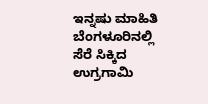ಇನ್ನಷು ಮಾಹಿತಿ
ಬೆಂಗಳೂರಿನಲ್ಲಿ ಸೆರೆ ಸಿಕ್ಕಿದ
ಉಗ್ರಗಾಮಿ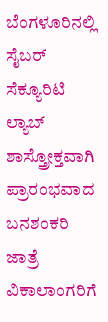ಬೆಂಗಳೂರಿನಲ್ಲಿ ಸೈಬರ್
ಸೆಕ್ಯೂರಿಟಿ ಲ್ಯಾಬ್
ಶಾಸ್ತ್ರೋಕ್ತವಾಗಿ
ಪ್ರಾರಂಭವಾದ ಬನಶಂಕರಿ ಜಾತ್ರೆ
ವಿಕಾಲಾಂಗರಿಗೆ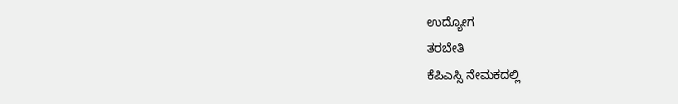ಉದ್ಯೋಗ
ತರಬೇತಿ
ಕೆಪಿಎಸ್ಸಿ ನೇಮಕದಲ್ಲಿ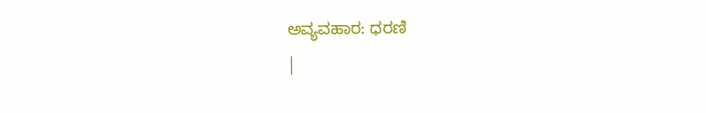ಅವ್ಯವಹಾರ: ಧರಣಿ
|